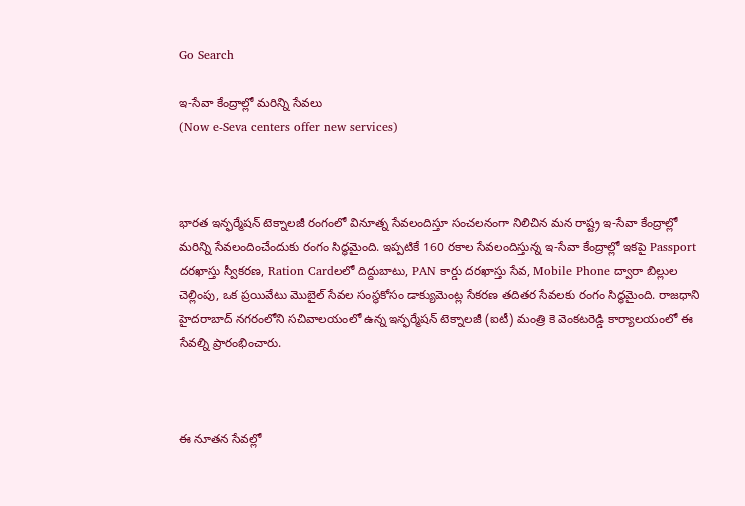Go Search

ఇ-సేవా కేంద్రాల్లో మరిన్ని సేవలు
(Now e-Seva centers offer new services)



భారత ఇన్ఫర్మేషన్ టెక్నాలజీ రంగంలో వినూత్న సేవలందిస్తూ సంచలనంగా నిలిచిన మన రాష్ట్ర ఇ-సేవా కేంద్రాల్లో మరిన్ని సేవలందించేందుకు రంగం సిద్ధమైంది. ఇప్పటికే 160 రకాల సేవలందిస్తున్న ఇ-సేవా కేంద్రాల్లో ఇకపై Passport దరఖాస్తు స్వీకరణ, Ration Cardలలో దిద్దుబాటు, PAN కార్డు దరఖాస్తు సేవ, Mobile Phone ద్వారా బిల్లుల చెల్లింపు, ఒక ప్రయివేటు మొబైల్ సేవల సంస్థకోసం డాక్యుమెంట్ల సేకరణ తదితర సేవలకు రంగం సిద్ధమైంది. రాజధాని హైదరాబాద్ నగరంలోని సచివాలయంలో ఉన్న ఇన్ఫర్మేషన్ టెక్నాలజీ (ఐటీ) మంత్రి కె వెంకటరెడ్డి కార్యాలయంలో ఈ సేవల్ని ప్రారంభించారు.



ఈ నూతన సేవల్లో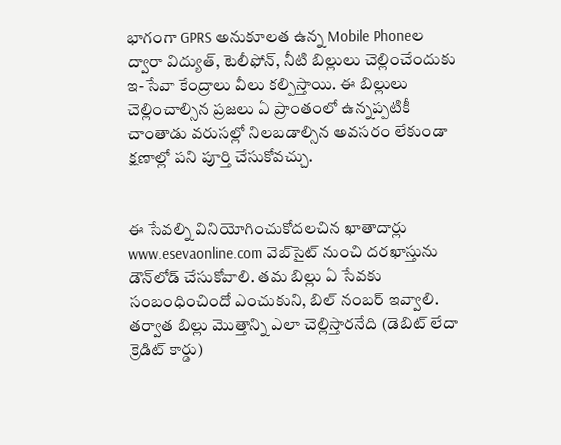భాగంగా GPRS అనుకూలత ఉన్న Mobile Phoneల ద్వారా విద్యుత్, టెలీఫోన్, నీటి బిల్లులు చెల్లించేందుకు ఇ-సేవా కేంద్రాలు వీలు కల్పిస్తాయి. ఈ బిల్లులు చెల్లించాల్సిన ప్రజలు ఏ ప్రాంతంలో ఉన్నప్పటికీ చాంతాడు వరుసల్లో నిలబడాల్సిన అవసరం లేకుండా క్షణాల్లో పని పూర్తి చేసుకోవచ్చు.


ఈ సేవల్ని వినియోగించుకోదలచిన ఖాతాదార్లు www.esevaonline.com వెబ్‌సైట్ నుంచి దరఖాస్తును డౌన్‌లోడ్ చేసుకోవాలి. తమ బిల్లు ఏ సేవకు సంబంధించిందో ఎంచుకుని, బిల్ నంబర్ ఇవ్వాలి. తర్వాత బిల్లు మొత్తాన్ని ఎలా చెల్లిస్తారనేది (డెబిట్ లేదా క్రెడిట్ కార్డు)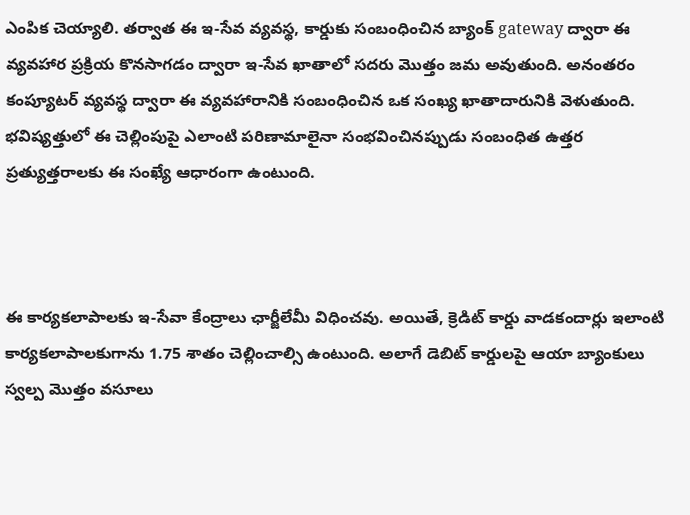ఎంపిక చెయ్యాలి. తర్వాత ఈ ఇ-సేవ వ్యవస్థ, కార్డుకు సంబంధించిన బ్యాంక్ gateway ద్వారా ఈ వ్యవహార ప్రక్రియ కొనసాగడం ద్వారా ఇ-సేవ ఖాతాలో సదరు మొత్తం జమ అవుతుంది. అనంతరం కంప్యూటర్ వ్యవస్థ ద్వారా ఈ వ్యవహారానికి సంబంధించిన ఒక సంఖ్య ఖాతాదారునికి వెళుతుంది. భవిష్యత్తులో ఈ చెల్లింపుపై ఎలాంటి పరిణామాలైనా సంభవించినప్పుడు సంబంధిత ఉత్తర ప్రత్యుత్తరాలకు ఈ సంఖ్యే ఆధారంగా ఉంటుంది.



ఈ కార్యకలాపాలకు ఇ-సేవా కేంద్రాలు ఛార్జీలేమీ విధించవు. అయితే, క్రెడిట్ కార్డు వాడకందార్లు ఇలాంటి కార్యకలాపాలకుగాను 1.75 శాతం చెల్లించాల్సి ఉంటుంది. అలాగే డెబిట్ కార్డులపై ఆయా బ్యాంకులు స్వల్ప మొత్తం వసూలు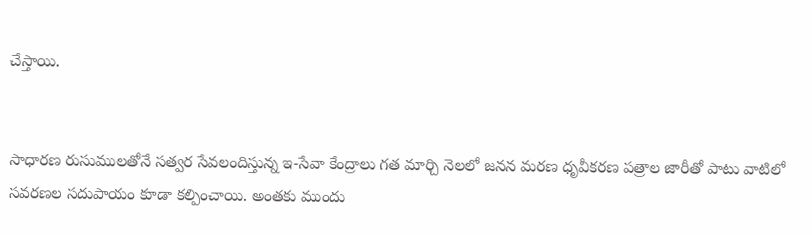చేస్తాయి.


సాధారణ రుసుములతోనే సత్వర సేవలందిస్తున్న ఇ-సేవా కేంద్రాలు గత మార్చి నెలలో జనన మరణ ధృవీకరణ పత్రాల జారీతో పాటు వాటిలో సవరణల సదుపాయం కూడా కల్పించాయి. అంతకు ముందు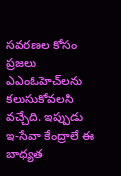సవరణల కోసం ప్రజలు ఎఎంఓహెచ్‌లను కలుసుకోవలసి వచ్చేది. ఇప్పుడు ఇ-సేవా కేంద్రాలే ఈ బాధ్యత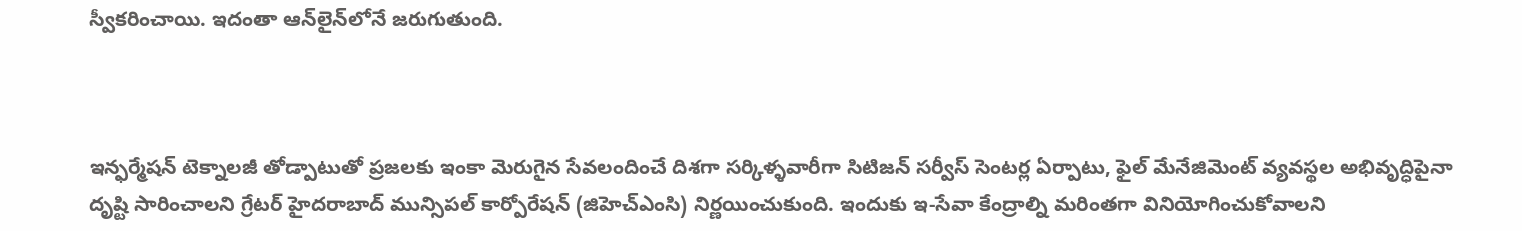స్వీకరించాయి. ఇదంతా ఆన్‌లైన్‌లోనే జరుగుతుంది.



ఇన్ఫర్మేషన్ టెక్నాలజీ తోడ్పాటుతో ప్రజలకు ఇంకా మెరుగైన సేవలందించే దిశగా సర్కిళ్ళవారీగా సిటిజన్ సర్వీస్ సెంటర్ల ఏర్పాటు, ఫైల్ మేనేజిమెంట్ వ్యవస్థల అభివృద్ధిపైనా దృష్టి సారించాలని గ్రేటర్ హైదరాబాద్ మున్సిపల్ కార్పోరేషన్ (జిహెచ్ఎంసి) నిర్ణయించుకుంది. ఇందుకు ఇ-సేవా కేంద్రాల్ని మరింతగా వినియోగించుకోవాలని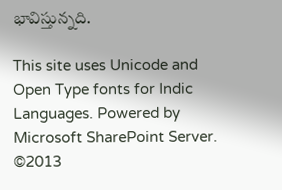భావిస్తున్నది.

This site uses Unicode and Open Type fonts for Indic Languages. Powered by Microsoft SharePoint Server.
©2013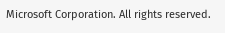Microsoft Corporation. All rights reserved.